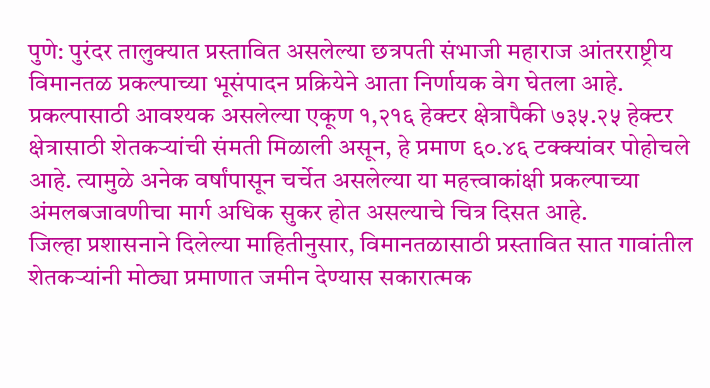पुणे: पुरंदर तालुक्यात प्रस्तावित असलेल्या छत्रपती संभाजी महाराज आंतरराष्ट्रीय विमानतळ प्रकल्पाच्या भूसंपादन प्रक्रियेने आता निर्णायक वेग घेतला आहे. प्रकल्पासाठी आवश्यक असलेल्या एकूण १,२१६ हेक्टर क्षेत्रापैकी ७३५.२५ हेक्टर क्षेत्रासाठी शेतकऱ्यांची संमती मिळाली असून, हे प्रमाण ६०.४६ टक्क्यांवर पोहोचले आहे. त्यामुळे अनेक वर्षांपासून चर्चेत असलेल्या या महत्त्वाकांक्षी प्रकल्पाच्या अंमलबजावणीचा मार्ग अधिक सुकर होत असल्याचे चित्र दिसत आहे.
जिल्हा प्रशासनाने दिलेल्या माहितीनुसार, विमानतळासाठी प्रस्तावित सात गावांतील शेतकऱ्यांनी मोठ्या प्रमाणात जमीन देण्यास सकारात्मक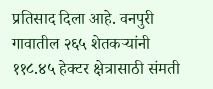प्रतिसाद दिला आहे. वनपुरी गावातील २६५ शेतकऱ्यांनी ११८.४५ हेक्टर क्षेत्रासाठी संमती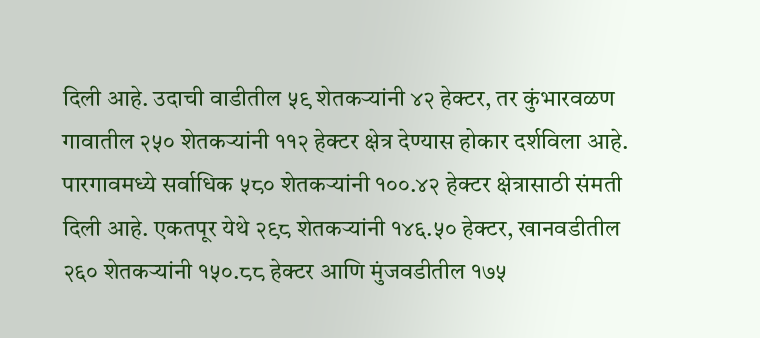दिली आहे. उदाची वाडीतील ५९ शेतकऱ्यांनी ४२ हेक्टर, तर कुंभारवळण गावातील २५० शेतकऱ्यांनी ११२ हेक्टर क्षेत्र देण्यास होकार दर्शविला आहे.
पारगावमध्ये सर्वाधिक ५८० शेतकऱ्यांनी १००.४२ हेक्टर क्षेत्रासाठी संमती दिली आहे. एकतपूर येथे २९८ शेतकऱ्यांनी १४६.५० हेक्टर, खानवडीतील २६० शेतकऱ्यांनी १५०.८८ हेक्टर आणि मुंजवडीतील १७५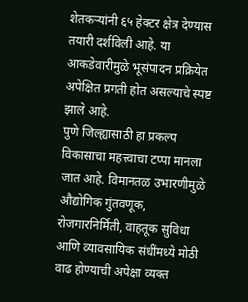शेतकऱ्यांनी ६५ हेक्टर क्षेत्र देण्यास तयारी दर्शविली आहे. या आकडेवारीमुळे भूसंपादन प्रक्रियेत अपेक्षित प्रगती होत असल्याचे स्पष्ट झाले आहे.
पुणे जिल्ह्यासाठी हा प्रकल्प विकासाचा महत्त्वाचा टप्पा मानला जात आहे. विमानतळ उभारणीमुळे औद्योगिक गुंतवणूक, रोजगारनिर्मिती, वाहतूक सुविधा आणि व्यावसायिक संधींमध्ये मोठी वाढ होण्याची अपेक्षा व्यक्त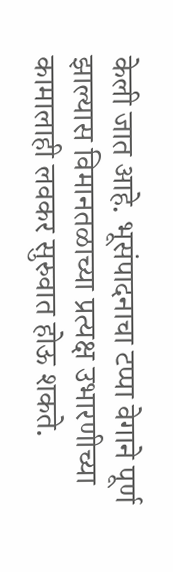केली जात आहे. भूसंपादनाचा टप्पा वेगाने पूर्ण झाल्यास विमानतळाच्या प्रत्यक्ष उभारणीच्या कामालाही लवकर सुरुवात होऊ शकते.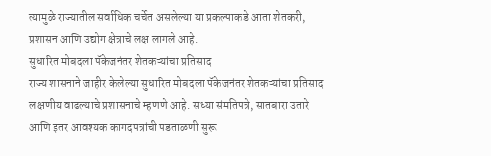त्यामुळे राज्यातील सर्वाधिक चर्चेत असलेल्या या प्रकल्पाकडे आता शेतकरी, प्रशासन आणि उद्योग क्षेत्राचे लक्ष लागले आहे.
सुधारित मोबदला पॅकेजनंतर शेतकऱ्यांचा प्रतिसाद
राज्य शासनाने जाहीर केलेल्या सुधारित मोबदला पॅकेजनंतर शेतकऱ्यांचा प्रतिसाद लक्षणीय वाढल्याचे प्रशासनाचे म्हणणे आहे. सध्या संमतिपत्रे, सातबारा उतारे आणि इतर आवश्यक कागदपत्रांची पडताळणी सुरू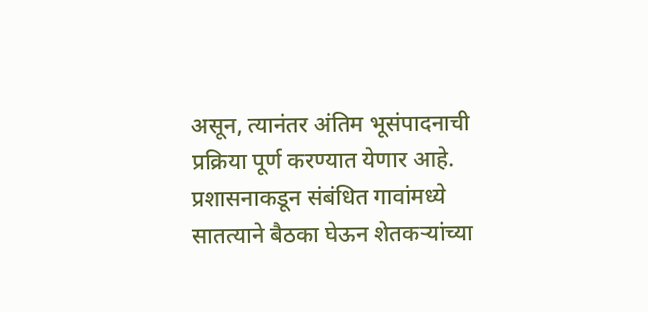असून, त्यानंतर अंतिम भूसंपादनाची प्रक्रिया पूर्ण करण्यात येणार आहे. प्रशासनाकडून संबंधित गावांमध्ये सातत्याने बैठका घेऊन शेतकऱ्यांच्या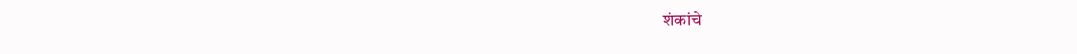शंकांचे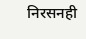निरसनही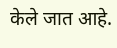केले जात आहे.